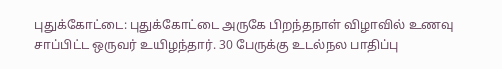புதுக்கோட்டை: புதுக்கோட்டை அருகே பிறந்தநாள் விழாவில் உணவு சாப்பிட்ட ஒருவர் உயிழந்தார். 30 பேருக்கு உடல்நல பாதிப்பு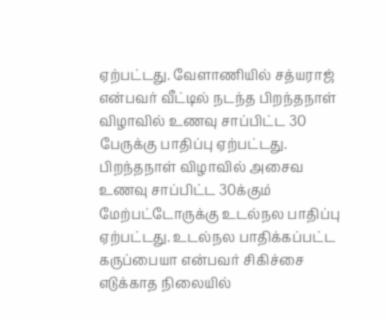ஏற்பட்டது. வேளாணியில் சத்யராஜ் என்பவர் வீட்டில் நடந்த பிறந்தநாள் விழாவில் உணவு சாப்பிட்ட 30 பேருக்கு பாதிப்பு ஏற்பட்டது. பிறந்தநாள் விழாவில் அசைவ உணவு சாப்பிட்ட 30க்கும் மேற்பட்டோருக்கு உடல்நல பாதிப்பு ஏற்பட்டது. உடல்நல பாதிக்கப்பட்ட கருப்பையா என்பவர் சிகிச்சை எடுக்காத நிலையில்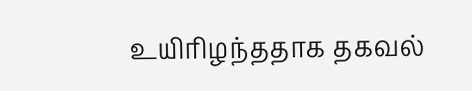உயிரிழந்ததாக தகவல்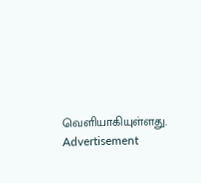வெளியாகியுள்ளது.
Advertisement